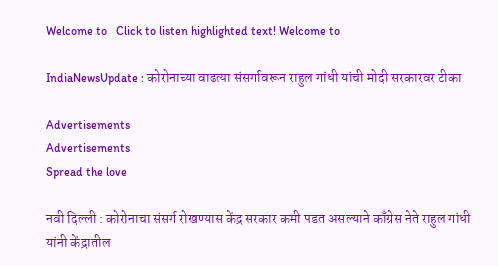Welcome to   Click to listen highlighted text! Welcome to

IndiaNewsUpdate : कोरोनाच्या वाढत्या संसर्गावरून राहुल गांधी यांची मोदी सरकारवर टीका

Advertisements
Advertisements
Spread the love

नवी दिल्ली : कोरोनाचा संसर्ग रोखण्यास केंद्र सरकार कमी पडत असल्याने काँग्रेस नेते राहुल गांधी यांनी केंद्रातील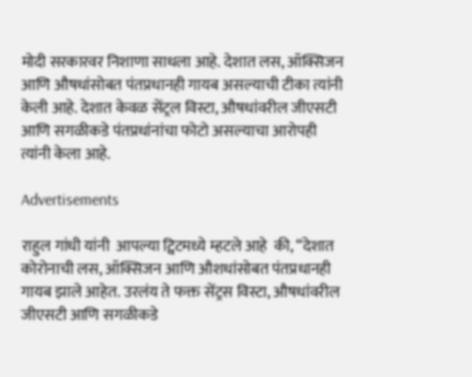मोदी सरकारवर निशाणा साधला आहे. देशात लस, ऑक्सिजन आणि औषधांसोबत पंतप्रधानही गायब असल्याची टीका त्यांनी केली आहे. देशात केवळ सेंट्रल विस्टा, औषधांवरील जीएसटी आणि सगळीकडे पंतप्रधांनांचा फोटो असल्याचा आरोपही त्यांनी केला आहे.

Advertisements

राहुल गांधी यांनी  आपल्या ट्विटमध्ये म्हटले आहे  की, “देशात कोरोनाची लस, ऑक्सिजन आणि औशधांसोबत पंतप्रधानही गायब झाले आहेत. उरलंय ते फक्त सेंट्रस विस्टा, औषधांवरील जीएसटी आणि सगळीकडे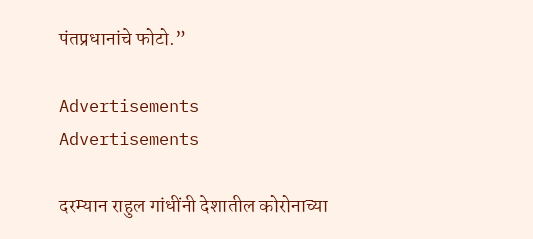पंतप्रधानांचे फोटो.”

Advertisements
Advertisements

दरम्यान राहुल गांधींनी देशातील कोरोनाच्या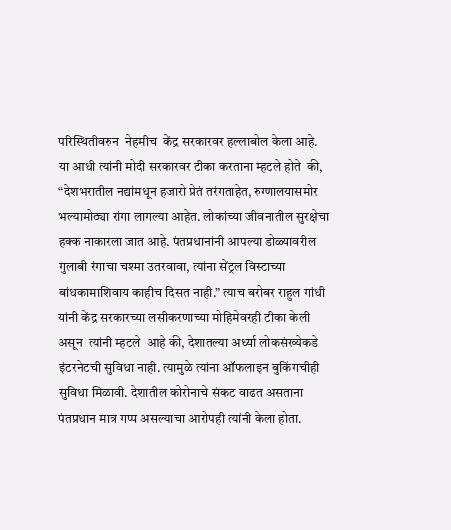परिस्थितीवरुन  नेहमीच  केंद्र सरकारवर हल्लाबोल केला आहे.  या आधी त्यांनी मोदी सरकारवर टीका करताना म्हटले होते  की, “देशभरातील नद्यांमधून हजारो प्रेतं तरंगताहेत, रुग्णालयासमोर भल्यामोठ्या रांगा लागल्या आहेत. लोकांच्या जीवनातील सुरक्षेचा हक्क नाकारला जात आहे. पंतप्रधानांनी आपल्या डोळ्यावरील गुलाबी रंगाचा चश्मा उतरवावा, त्यांना सेंट्रल विस्टाच्या बांधकामाशिवाय काहीच दिसत नाही.” त्याच बरोबर राहुल गांधी यांनी केंद्र सरकारच्या लसीकरणाच्या मोहिमेवरही टीका केली असून  त्यांनी म्हटले  आहे की, देशातल्या अर्ध्या लोकसंख्येकडे इंटरनेटची सुविधा नाही. त्यामुळे त्यांना ऑफलाइन बुकिंगचीही सुविधा मिळावी. देशातील कोरोनाचे संकट वाढत असताना पंतप्रधान मात्र गप्प असल्याचा आरोपही त्यांनी केला होता.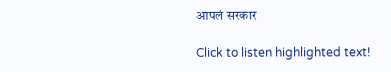आपलं सरकार

Click to listen highlighted text!